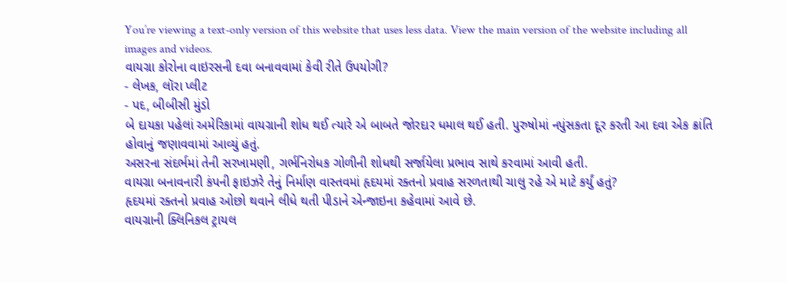You’re viewing a text-only version of this website that uses less data. View the main version of the website including all images and videos.
વાયગ્રા કોરોના વાઇરસની દવા બનાવવામાં કેવી રીતે ઉપયોગી?
- લેખક, લૉરા પ્લીટ
- પદ, બીબીસી મુંડો
બે દાયકા પહેલાં અમેરિકામાં વાયગ્રાની શોધ થઈ ત્યારે એ બાબતે જોરદાર ધમાલ થઈ હતી. પુરુષોમાં નપુંસકતા દૂર કરતી આ દવા એક ક્રાંતિ હોવાનું જણાવવામાં આવ્યું હતું.
અસરના સંદર્ભમાં તેની સરખામણી, ગર્ભનિરોધક ગોળીની શોધથી સર્જાયેલા પ્રભાવ સાથે કરવામાં આવી હતી.
વાયગ્રા બનાવનારી કંપની ફાઇઝરે તેનું નિર્માણ વાસ્તવમાં હૃદયમાં રક્તનો પ્રવાહ સરળતાથી ચાલુ રહે એ માટે કર્યું હતું?
હૃદયમાં રક્તનો પ્રવાહ ઓછો થવાને લીધે થતી પીડાને એન્જાઇના કહેવામાં આવે છે.
વાયગ્રાની ક્લિનિકલ ટ્રાયલ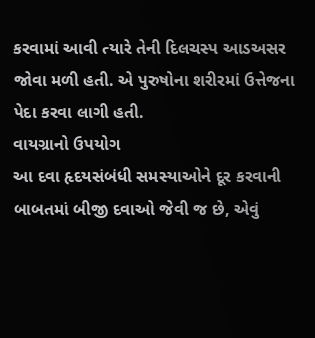કરવામાં આવી ત્યારે તેની દિલચસ્પ આડઅસર જોવા મળી હતી. એ પુરુષોના શરીરમાં ઉત્તેજના પેદા કરવા લાગી હતી.
વાયગ્રાનો ઉપયોગ
આ દવા હૃદયસંબંધી સમસ્યાઓને દૂર કરવાની બાબતમાં બીજી દવાઓ જેવી જ છે, એવું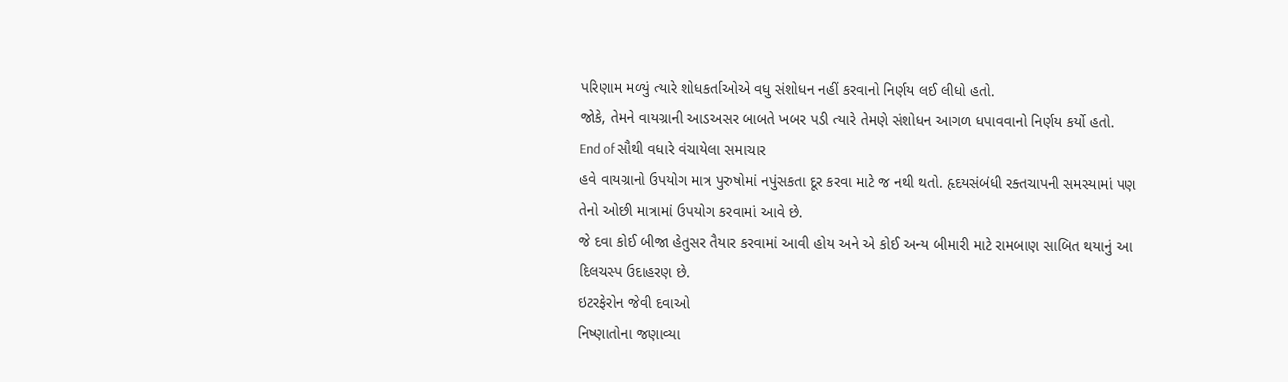પરિણામ મળ્યું ત્યારે શોધકર્તાઓએ વધુ સંશોધન નહીં કરવાનો નિર્ણય લઈ લીધો હતો.
જોકે, તેમને વાયગ્રાની આડઅસર બાબતે ખબર પડી ત્યારે તેમણે સંશોધન આગળ ધપાવવાનો નિર્ણય કર્યો હતો.
End of સૌથી વધારે વંચાયેલા સમાચાર
હવે વાયગ્રાનો ઉપયોગ માત્ર પુરુષોમાં નપુંસકતા દૂર કરવા માટે જ નથી થતો. હૃદયસંબંધી રક્તચાપની સમસ્યામાં પણ તેનો ઓછી માત્રામાં ઉપયોગ કરવામાં આવે છે.
જે દવા કોઈ બીજા હેતુસર તૈયાર કરવામાં આવી હોય અને એ કોઈ અન્ય બીમારી માટે રામબાણ સાબિત થયાનું આ દિલચસ્પ ઉદાહરણ છે.
ઇટરફેરોન જેવી દવાઓ
નિષ્ણાતોના જણાવ્યા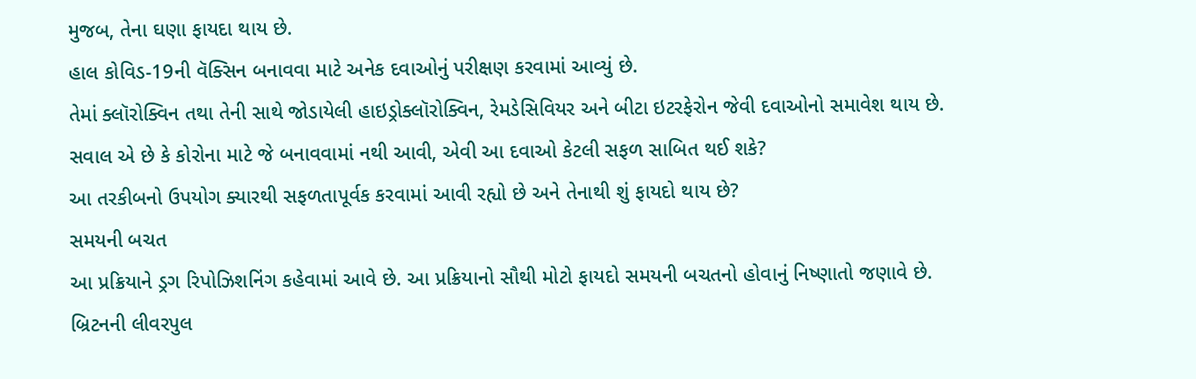મુજબ, તેના ઘણા ફાયદા થાય છે.
હાલ કોવિડ-19ની વૅક્સિન બનાવવા માટે અનેક દવાઓનું પરીક્ષણ કરવામાં આવ્યું છે.
તેમાં ક્લૉરોક્વિન તથા તેની સાથે જોડાયેલી હાઇડ્રોક્લૉરોક્વિન, રેમડેસિવિયર અને બીટા ઇટરફેરોન જેવી દવાઓનો સમાવેશ થાય છે.
સવાલ એ છે કે કોરોના માટે જે બનાવવામાં નથી આવી, એવી આ દવાઓ કેટલી સફળ સાબિત થઈ શકે?
આ તરકીબનો ઉપયોગ ક્યારથી સફળતાપૂર્વક કરવામાં આવી રહ્યો છે અને તેનાથી શું ફાયદો થાય છે?
સમયની બચત
આ પ્રક્રિયાને ડ્રગ રિપોઝિશનિંગ કહેવામાં આવે છે. આ પ્રક્રિયાનો સૌથી મોટો ફાયદો સમયની બચતનો હોવાનું નિષ્ણાતો જણાવે છે.
બ્રિટનની લીવરપુલ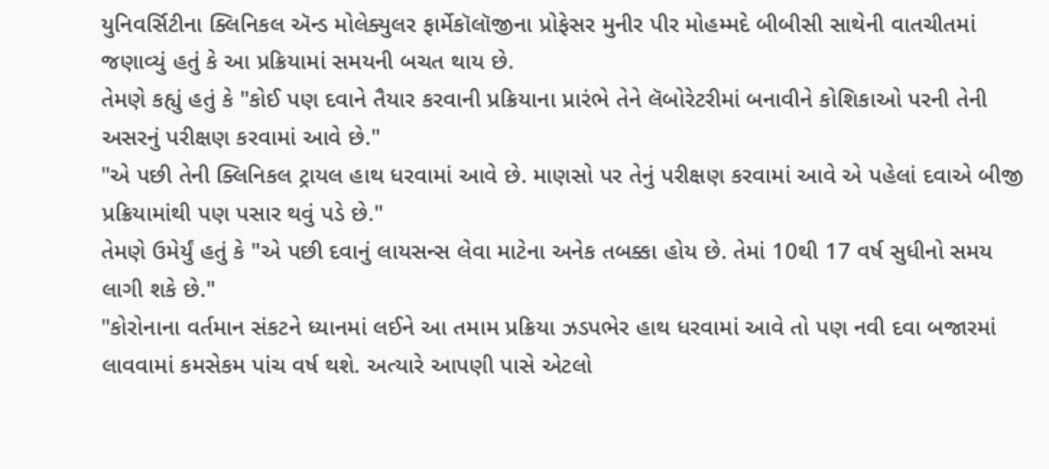યુનિવર્સિટીના ક્લિનિકલ ઍન્ડ મોલેક્યુલર ફાર્મેકૉલૉજીના પ્રોફેસર મુનીર પીર મોહમ્મદે બીબીસી સાથેની વાતચીતમાં જણાવ્યું હતું કે આ પ્રક્રિયામાં સમયની બચત થાય છે.
તેમણે કહ્યું હતું કે "કોઈ પણ દવાને તૈયાર કરવાની પ્રક્રિયાના પ્રારંભે તેને લૅબોરેટરીમાં બનાવીને કોશિકાઓ પરની તેની અસરનું પરીક્ષણ કરવામાં આવે છે."
"એ પછી તેની ક્લિનિકલ ટ્રાયલ હાથ ધરવામાં આવે છે. માણસો પર તેનું પરીક્ષણ કરવામાં આવે એ પહેલાં દવાએ બીજી પ્રક્રિયામાંથી પણ પસાર થવું પડે છે."
તેમણે ઉમેર્યું હતું કે "એ પછી દવાનું લાયસન્સ લેવા માટેના અનેક તબક્કા હોય છે. તેમાં 10થી 17 વર્ષ સુધીનો સમય લાગી શકે છે."
"કોરોનાના વર્તમાન સંકટને ધ્યાનમાં લઈને આ તમામ પ્રક્રિયા ઝડપભેર હાથ ધરવામાં આવે તો પણ નવી દવા બજારમાં લાવવામાં કમસેકમ પાંચ વર્ષ થશે. અત્યારે આપણી પાસે એટલો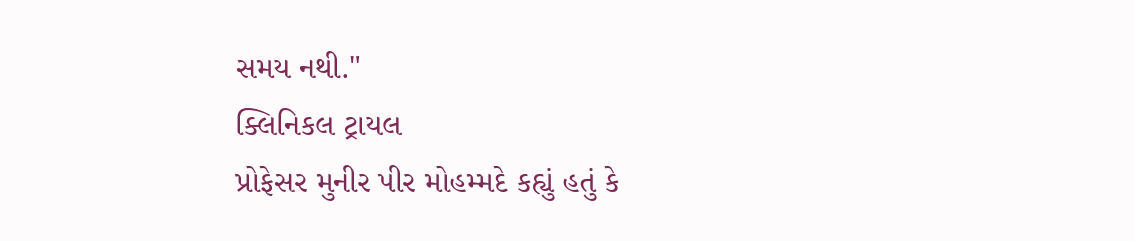સમય નથી."
ક્લિનિકલ ટ્રાયલ
પ્રોફેસર મુનીર પીર મોહમ્મદે કહ્યું હતું કે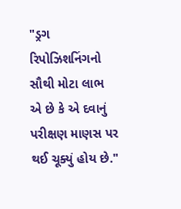"ડ્રગ રિપોઝિશનિંગનો સૌથી મોટા લાભ એ છે કે એ દવાનું પરીક્ષણ માણસ પર થઈ ચૂક્યું હોય છે."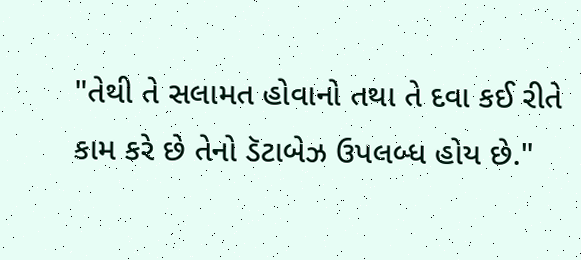"તેથી તે સલામત હોવાનો તથા તે દવા કઈ રીતે કામ કરે છે તેનો ડૅટાબેઝ ઉપલબ્ધ હોય છે."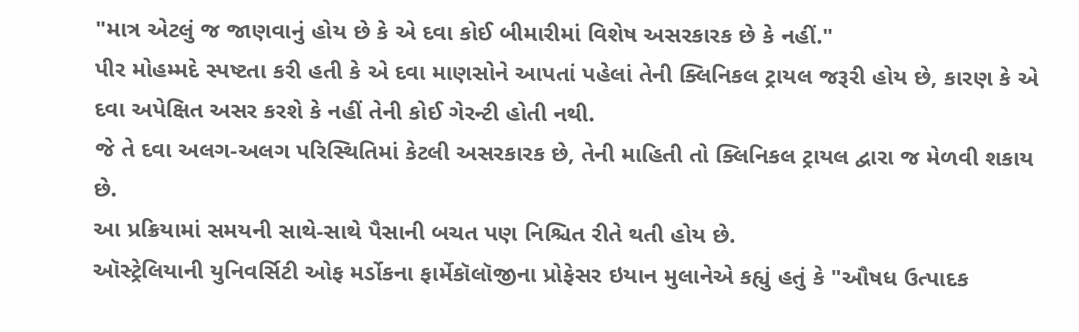"માત્ર એટલું જ જાણવાનું હોય છે કે એ દવા કોઈ બીમારીમાં વિશેષ અસરકારક છે કે નહીં."
પીર મોહમ્મદે સ્પષ્ટતા કરી હતી કે એ દવા માણસોને આપતાં પહેલાં તેની ક્લિનિકલ ટ્રાયલ જરૂરી હોય છે, કારણ કે એ દવા અપેક્ષિત અસર કરશે કે નહીં તેની કોઈ ગેરન્ટી હોતી નથી.
જે તે દવા અલગ-અલગ પરિસ્થિતિમાં કેટલી અસરકારક છે, તેની માહિતી તો ક્લિનિકલ ટ્રાયલ દ્વારા જ મેળવી શકાય છે.
આ પ્રક્રિયામાં સમયની સાથે-સાથે પૈસાની બચત પણ નિશ્ચિત રીતે થતી હોય છે.
ઑસ્ટ્રેલિયાની યુનિવર્સિટી ઓફ મર્ડોકના ફાર્મેકૉલૉજીના પ્રોફેસર ઇયાન મુલાનેએ કહ્યું હતું કે "ઔષધ ઉત્પાદક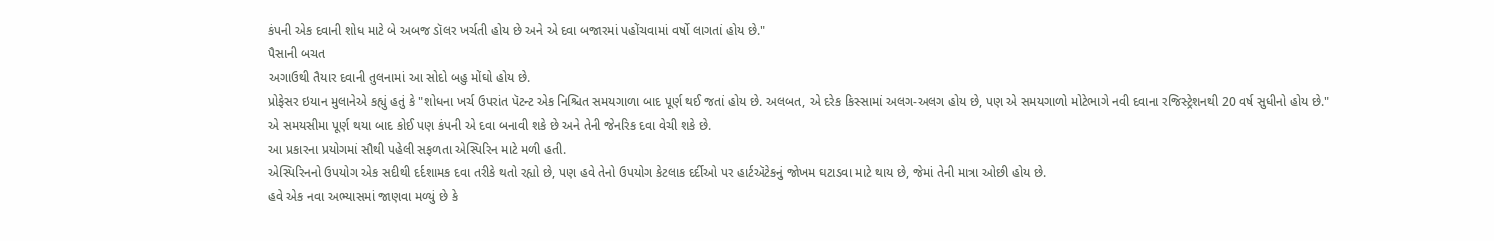કંપની એક દવાની શોધ માટે બે અબજ ડૉલર ખર્ચતી હોય છે અને એ દવા બજારમાં પહોંચવામાં વર્ષો લાગતાં હોય છે."
પૈસાની બચત
અગાઉથી તૈયાર દવાની તુલનામાં આ સોદો બહુ મોંઘો હોય છે.
પ્રોફેસર ઇયાન મુલાનેએ કહ્યું હતું કે "શોધના ખર્ચ ઉપરાંત પૅટન્ટ એક નિશ્ચિત સમયગાળા બાદ પૂર્ણ થઈ જતાં હોય છે. અલબત, એ દરેક કિસ્સામાં અલગ-અલગ હોય છે, પણ એ સમયગાળો મોટેભાગે નવી દવાના રજિસ્ટ્રેશનથી 20 વર્ષ સુધીનો હોય છે."
એ સમયસીમા પૂર્ણ થયા બાદ કોઈ પણ કંપની એ દવા બનાવી શકે છે અને તેની જેનરિક દવા વેચી શકે છે.
આ પ્રકારના પ્રયોગમાં સૌથી પહેલી સફળતા એસ્પિરિન માટે મળી હતી.
એસ્પિરિનનો ઉપયોગ એક સદીથી દર્દશામક દવા તરીકે થતો રહ્યો છે, પણ હવે તેનો ઉપયોગ કેટલાક દર્દીઓ પર હાર્ટઍટેકનું જોખમ ઘટાડવા માટે થાય છે, જેમાં તેની માત્રા ઓછી હોય છે.
હવે એક નવા અભ્યાસમાં જાણવા મળ્યું છે કે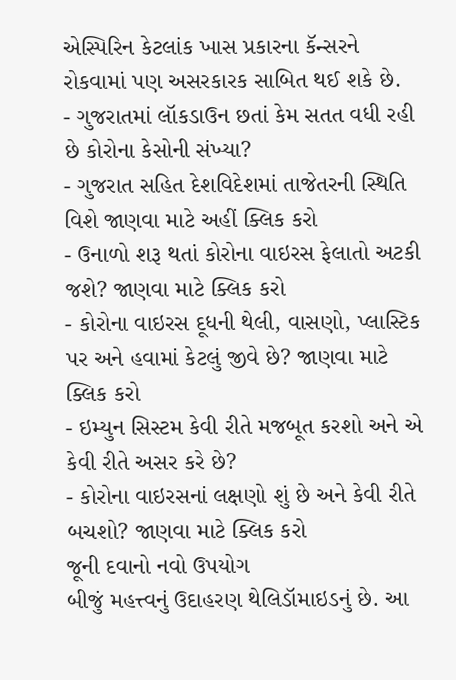એસ્પિરિન કેટલાંક ખાસ પ્રકારના કૅન્સરને રોકવામાં પણ અસરકારક સાબિત થઈ શકે છે.
- ગુજરાતમાં લૉકડાઉન છતાં કેમ સતત વધી રહી છે કોરોના કેસોની સંખ્યા?
- ગુજરાત સહિત દેશવિદેશમાં તાજેતરની સ્થિતિ વિશે જાણવા માટે અહીં ક્લિક કરો
- ઉનાળો શરૂ થતાં કોરોના વાઇરસ ફેલાતો અટકી જશે? જાણવા માટે ક્લિક કરો
- કોરોના વાઇરસ દૂધની થેલી, વાસણો, પ્લાસ્ટિક પર અને હવામાં કેટલું જીવે છે? જાણવા માટે ક્લિક કરો
- ઇમ્યુન સિસ્ટમ કેવી રીતે મજબૂત કરશો અને એ કેવી રીતે અસર કરે છે?
- કોરોના વાઇરસનાં લક્ષણો શું છે અને કેવી રીતે બચશો? જાણવા માટે ક્લિક કરો
જૂની દવાનો નવો ઉપયોગ
બીજું મહત્ત્વનું ઉદાહરણ થેલિડૉમાઇડનું છે. આ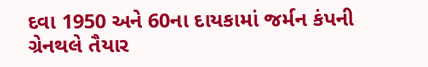દવા 1950 અને 60ના દાયકામાં જર્મન કંપની ગ્રેનથલે તૈયાર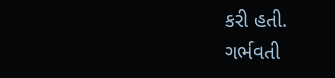કરી હતી.
ગર્ભવતી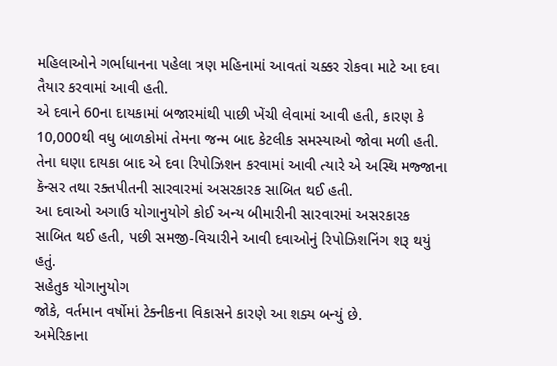મહિલાઓને ગર્ભાધાનના પહેલા ત્રણ મહિનામાં આવતાં ચક્કર રોકવા માટે આ દવા તૈયાર કરવામાં આવી હતી.
એ દવાને 60ના દાયકામાં બજારમાંથી પાછી ખેંચી લેવામાં આવી હતી, કારણ કે 10,000થી વધુ બાળકોમાં તેમના જન્મ બાદ કેટલીક સમસ્યાઓ જોવા મળી હતી.
તેના ઘણા દાયકા બાદ એ દવા રિપોઝિશન કરવામાં આવી ત્યારે એ અસ્થિ મજ્જાના કૅન્સર તથા રક્તપીતની સારવારમાં અસરકારક સાબિત થઈ હતી.
આ દવાઓ અગાઉ યોગાનુયોગે કોઈ અન્ય બીમારીની સારવારમાં અસરકારક સાબિત થઈ હતી, પછી સમજી-વિચારીને આવી દવાઓનું રિપોઝિશનિંગ શરૂ થયું હતું.
સહેતુક યોગાનુયોગ
જોકે, વર્તમાન વર્ષોમાં ટેક્નીકના વિકાસને કારણે આ શક્ય બન્યું છે.
અમેરિકાના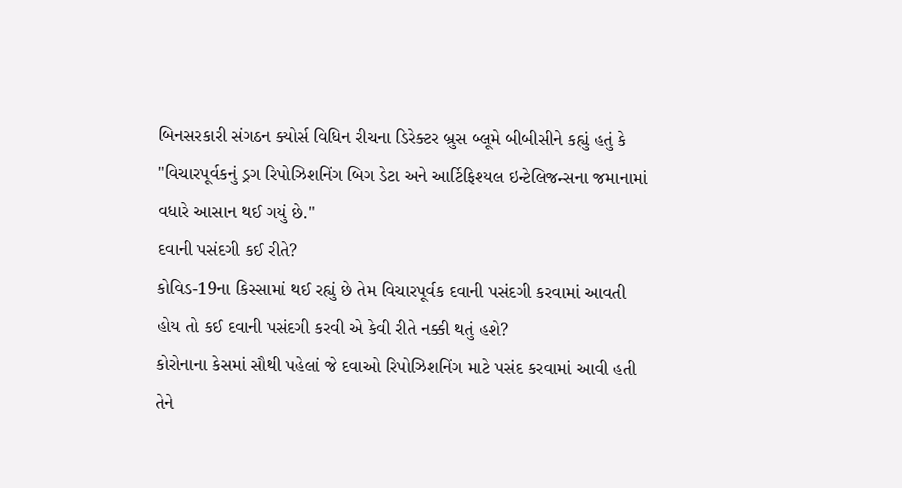બિનસરકારી સંગઠન ક્યોર્સ વિધિન રીચના ડિરેક્ટર બ્રુસ બ્લૂમે બીબીસીને કહ્યું હતું કે "વિચારપૂર્વકનું ડ્રગ રિપોઝિશનિંગ બિગ ડેટા અને આર્ટિફિશ્યલ ઇન્ટેલિજન્સના જમાનામાં વધારે આસાન થઈ ગયું છે."
દવાની પસંદગી કઈ રીતે?
કોવિડ-19ના કિસ્સામાં થઈ રહ્યું છે તેમ વિચારપૂર્વક દવાની પસંદગી કરવામાં આવતી હોય તો કઈ દવાની પસંદગી કરવી એ કેવી રીતે નક્કી થતું હશે?
કોરોનાના કેસમાં સૌથી પહેલાં જે દવાઓ રિપોઝિશનિંગ માટે પસંદ કરવામાં આવી હતી તેને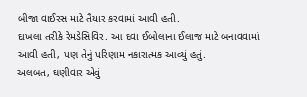બીજા વાઈરસ માટે તૈયાર કરવામાં આવી હતી.
દાખલા તરીકે રેમડેસિવિર. આ દવા ઈબોલાના ઈલાજ માટે બનાવવામાં આવી હતી, પણ તેનું પરિણામ નકારાત્મક આવ્યું હતું.
અલબત, ઘણીવાર એવું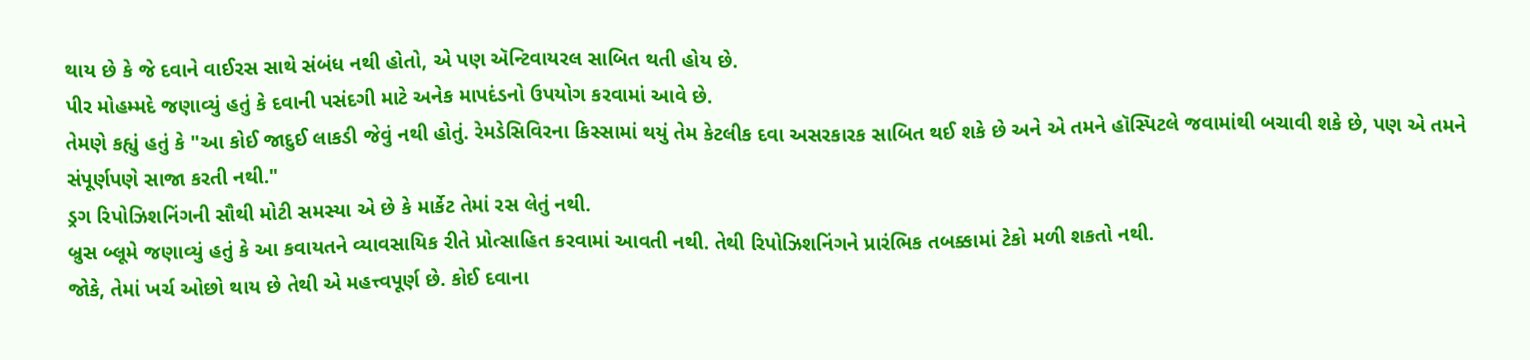થાય છે કે જે દવાને વાઈરસ સાથે સંબંધ નથી હોતો, એ પણ ઍન્ટિવાયરલ સાબિત થતી હોય છે.
પીર મોહમ્મદે જણાવ્યું હતું કે દવાની પસંદગી માટે અનેક માપદંડનો ઉપયોગ કરવામાં આવે છે.
તેમણે કહ્યું હતું કે "આ કોઈ જાદુઈ લાકડી જેવું નથી હોતું. રેમડેસિવિરના કિસ્સામાં થયું તેમ કેટલીક દવા અસરકારક સાબિત થઈ શકે છે અને એ તમને હૉસ્પિટલે જવામાંથી બચાવી શકે છે, પણ એ તમને સંપૂર્ણપણે સાજા કરતી નથી."
ડ્રગ રિપોઝિશનિંગની સૌથી મોટી સમસ્યા એ છે કે માર્કેટ તેમાં રસ લેતું નથી.
બ્રુસ બ્લૂમે જણાવ્યું હતું કે આ કવાયતને વ્યાવસાયિક રીતે પ્રોત્સાહિત કરવામાં આવતી નથી. તેથી રિપોઝિશનિંગને પ્રારંભિક તબક્કામાં ટેકો મળી શકતો નથી.
જોકે, તેમાં ખર્ચ ઓછો થાય છે તેથી એ મહત્ત્વપૂર્ણ છે. કોઈ દવાના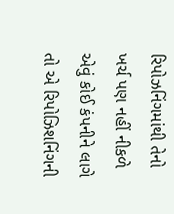રિપોઝનિંગમાંથી તેનો ખર્ચ પણ નહીં નીકળે એવું કોઈ કંપનીને લાગે તો એ રિપોઝિશનિંગની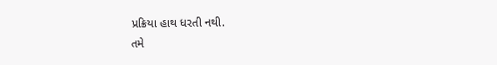પ્રક્રિયા હાથ ધરતી નથી.
તમે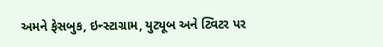અમને ફેસબુક, ઇન્સ્ટાગ્રામ, યુટ્યૂબ અને ટ્વિટર પર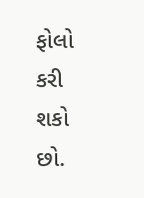ફોલો કરી શકો છો.